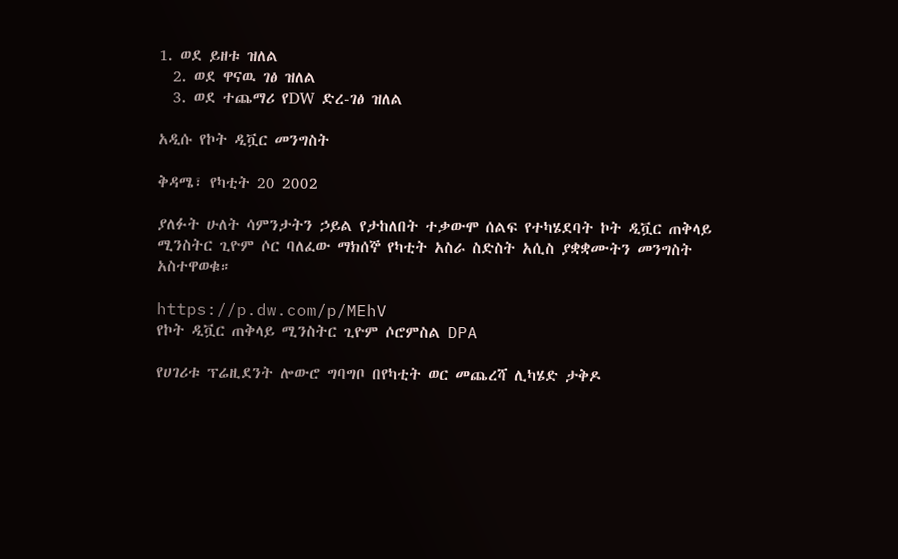1. ወደ ይዘቱ ዝለል
  2. ወደ ዋናዉ ገፅ ዝለል
  3. ወደ ተጨማሪ የDW ድረ-ገፅ ዝለል

አዲሱ የኮት ዲቯር መንግስት

ቅዳሜ፣ የካቲት 20 2002

ያለፉት ሁለት ሳምንታትን ኃይል የታከለበት ተቃውሞ ሰልፍ የተካሄደባት ኮት ዲቯር ጠቅላይ ሚንስትር ጊዮም ሶር ባለፈው ማክሰኞ የካቲት አስራ ስድስት አሲስ ያቋቋሙትን መንግስት አስተዋወቁ።

https://p.dw.com/p/MEhV
የኮት ዲቯር ጠቅላይ ሚንስትር ጊዮም ሶሮምስል DPA

የሀገሪቱ ፕሬዚደንት ሎውሮ ግባግቦ በየካቲት ወር መጨረሻ ሊካሄድ ታቅዶ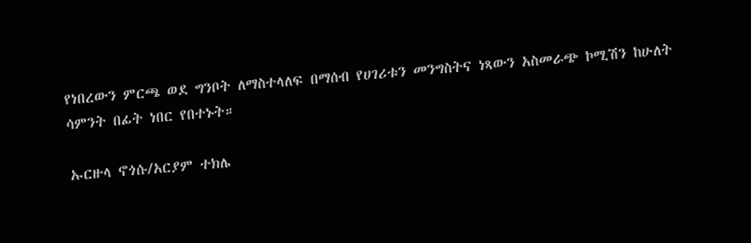የነበረውን ምርጫ ወደ ግንቦት ለማስተላለፍ በማሰብ የሀገሪቱን መንግስትና ነጻውን አስመራጭ ኮሚሽን ከሁለት ሳምንት በፊት ነበር የበተኑት።

ኡርዙላ ኖጎሱ/አርያም ተክሌ